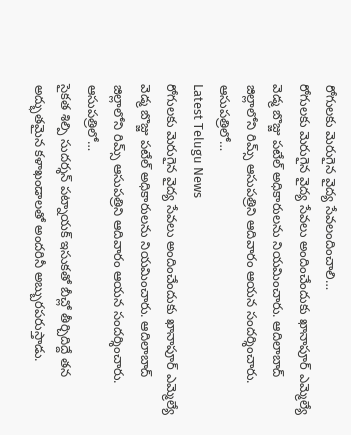రోగులకు మెరుగైన వైద్య సేవలందించాలి…
రోగులకు మెరుగైన వైద్య సేవలు అందించేందుకు ఖానాపూర్ ఎమ్మెల్యే వెడ్మ బొజ్జు పటేల్ అధికారులను నియమించారు. ఆదిలాబాద్ జిల్లాలోని రిమ్స్ ఆసుపత్రిని ఆదివారం ఆయన సందర్శించారు. ఆసుపత్రిలో…
Latest Telugu News
రోగులకు మెరుగైన వైద్య సేవలు అందించేందుకు ఖానాపూర్ ఎమ్మెల్యే వెడ్మ బొజ్జు పటేల్ అధికారులను నియమించారు. ఆదిలాబాద్ జిల్లాలోని రిమ్స్ ఆసుపత్రిని ఆదివారం ఆయన సందర్శించారు. ఆసుపత్రిలో…
సైకత శిల్పి సుదర్శన్ పట్నాయక్ ఇసుకతో బీచ్లో తీర్చిదిద్దే తన అద్భుతమైన కళాఖండాలతో అందరినీ అబ్బురపరుస్తాడు.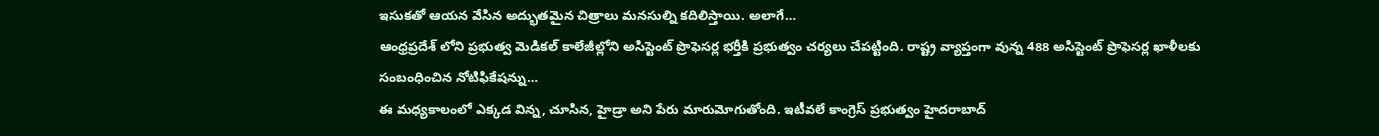ఇసుకతో ఆయన వేసిన అద్భుతమైన చిత్రాలు మనసుల్ని కదిలిస్తాయి. అలాగే…
ఆంధ్రప్రదేశ్ లోని ప్రభుత్వ మెడికల్ కాలేజీల్లోని అసిస్టెంట్ ప్రొఫెసర్ల భర్తీకి ప్రభుత్వం చర్యలు చేపట్టింది. రాష్ట్ర వ్యాప్తంగా వున్న 488 అసిస్టెంట్ ప్రొఫెసర్ల ఖాళీలకు సంబంధించిన నోటిఫికేషన్ను…
ఈ మధ్యకాలంలో ఎక్కడ విన్న, చూసిన, హైడ్రా అని పేరు మారుమోగుతోంది. ఇటీవలే కాంగ్రెస్ ప్రభుత్వం హైదరాబాద్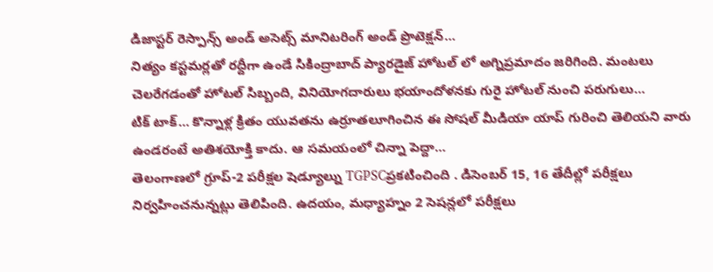డిజాస్టర్ రెస్పాన్స్ అండ్ అసెట్స్ మానిటరింగ్ అండ్ ప్రొటెక్షన్…
నిత్యం కస్టమర్లతో రద్దీగా ఉండే సికింద్రాబాద్ ప్యారడైజ్ హోటల్ లో అగ్నిప్రమాదం జరిగింది. మంటలు చెలరేగడంతో హోటల్ సిబ్బంది, వినియోగదారులు భయాందోళనకు గురై హోటల్ నుంచి పరుగులు…
టిక్ టాక్… కొన్నాళ్ల క్రితం యువతను ఉర్రూతలూగించిన ఈ సోషల్ మీడియా యాప్ గురించి తెలియని వారు ఉండరంటే అతిశయోక్తి కాదు. ఆ సమయంలో చిన్నా పెద్దా…
తెలంగాణలో గ్రూప్-2 పరీక్షల షెడ్యూల్ను TGPSCప్రకటించింది . డిసెంబర్ 15, 16 తేదీల్లో పరీక్షలు నిర్వహించనున్నట్లు తెలిపింది. ఉదయం, మధ్యాహ్నం 2 సెషన్లలో పరీక్షలు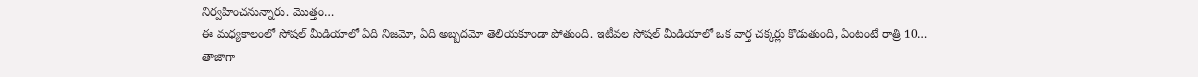నిర్వహించనున్నారు. మొత్తం…
ఈ మధ్యకాలంలో సోషల్ మీడియాలో ఏది నిజమో, ఏది అబ్బదమో తెలియకూండా పోతుంది. ఇటీవల సోషల్ మీడియాలో ఒక వార్త చక్కర్లు కొడుతుంది, ఏంటంటే రాత్రి 10…
తాజాగా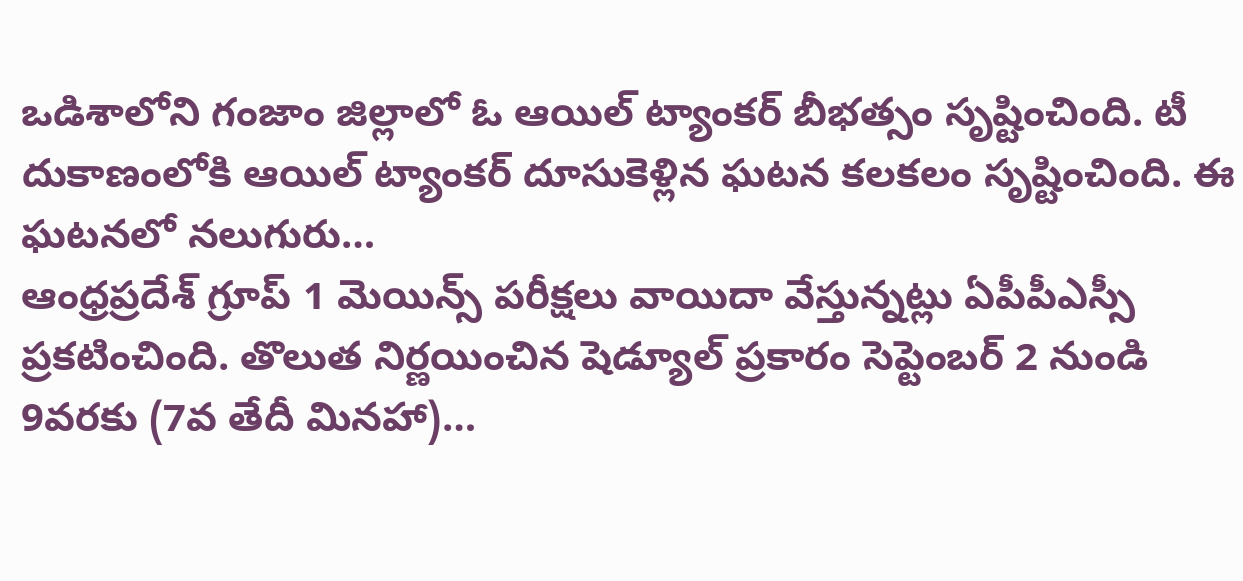ఒడిశాలోని గంజాం జిల్లాలో ఓ ఆయిల్ ట్యాంకర్ బీభత్సం సృష్టించింది. టీ దుకాణంలోకి ఆయిల్ ట్యాంకర్ దూసుకెళ్లిన ఘటన కలకలం సృష్టించింది. ఈ ఘటనలో నలుగురు…
ఆంధ్రప్రదేశ్ గ్రూప్ 1 మెయిన్స్ పరీక్షలు వాయిదా వేస్తున్నట్లు ఏపీపీఎస్సీ ప్రకటించింది. తొలుత నిర్ణయించిన షెడ్యూల్ ప్రకారం సెప్టెంబర్ 2 నుండి 9వరకు (7వ తేదీ మినహా)…